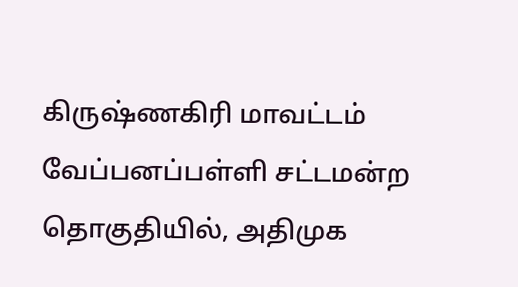கிருஷ்ணகிரி மாவட்டம் வேப்பனப்பள்ளி சட்டமன்ற தொகுதியில், அதிமுக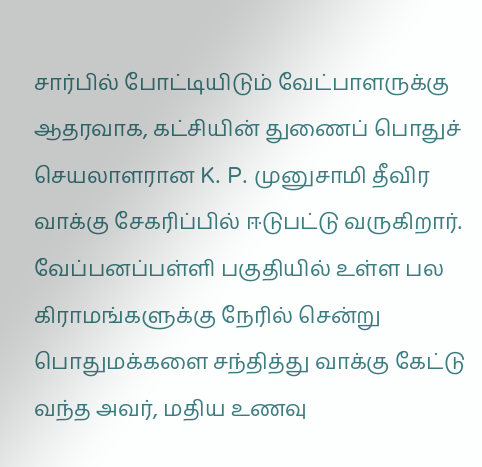சார்பில் போட்டியிடும் வேட்பாளருக்கு ஆதரவாக, கட்சியின் துணைப் பொதுச் செயலாளரான K. P. முனுசாமி தீவிர வாக்கு சேகரிப்பில் ஈடுபட்டு வருகிறார்.
வேப்பனப்பள்ளி பகுதியில் உள்ள பல கிராமங்களுக்கு நேரில் சென்று பொதுமக்களை சந்தித்து வாக்கு கேட்டு வந்த அவர், மதிய உணவு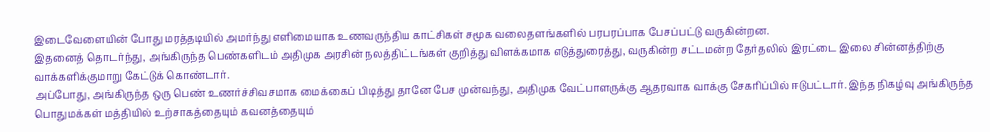இடைவேளையின் போது மரத்தடியில் அமர்ந்து எளிமையாக உணவருந்திய காட்சிகள் சமூக வலைதளங்களில் பரபரப்பாக பேசப்பட்டு வருகின்றன.
இதனைத் தொடர்ந்து, அங்கிருந்த பெண்களிடம் அதிமுக அரசின் நலத்திட்டங்கள் குறித்து விளக்கமாக எடுத்துரைத்து, வருகின்ற சட்டமன்ற தேர்தலில் இரட்டை இலை சின்னத்திற்கு வாக்களிக்குமாறு கேட்டுக் கொண்டார்.
அப்போது, அங்கிருந்த ஒரு பெண் உணர்ச்சிவசமாக மைக்கைப் பிடித்து தானே பேச முன்வந்து, அதிமுக வேட்பாளருக்கு ஆதரவாக வாக்கு சேகரிப்பில் ஈடுபட்டார். இந்த நிகழ்வு அங்கிருந்த பொதுமக்கள் மத்தியில் உற்சாகத்தையும் கவனத்தையும்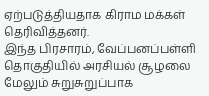ஏற்படுத்தியதாக கிராம மக்கள் தெரிவித்தனர்.
இந்த பிரசாரம், வேப்பனப்பள்ளி தொகுதியில் அரசியல் சூழலை மேலும் சுறுசுறுப்பாக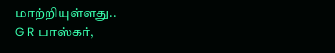மாற்றியுள்ளது..
G R பாஸ்கர்,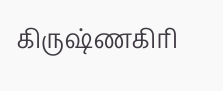கிருஷ்ணகிரி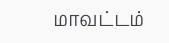மாவட்டம்